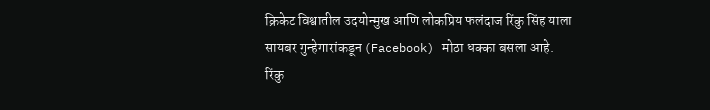क्रिकेट विश्वातील उदयोन्मुख आणि लोकप्रिय फलंदाज रिंकु सिंह याला सायबर गुन्हेगारांकडून (Facebook) मोठा धक्का बसला आहे. रिंकु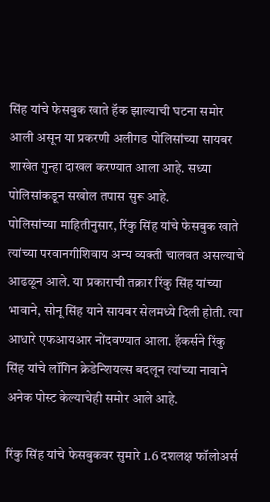सिंह यांचे फेसबुक खाते हॅक झाल्याची घटना समोर आली असून या प्रकरणी अलीगड पोलिसांच्या सायबर शाखेत गुन्हा दाखल करण्यात आला आहे. सध्या पोलिसांकडून सखोल तपास सुरू आहे.
पोलिसांच्या माहितीनुसार, रिंकु सिंह यांचे फेसबुक खाते त्यांच्या परवानगीशिवाय अन्य व्यक्ती चालवत असल्याचे आढळून आले. या प्रकाराची तक्रार रिंकु सिंह यांच्या भावाने, सोनू सिंह याने सायबर सेलमध्ये दिली होती. त्या आधारे एफआयआर नोंदवण्यात आला. हॅकर्सने रिंकु सिंह यांचे लॉगिन क्रेडेन्शियल्स बदलून त्यांच्या नावाने अनेक पोस्ट केल्याचेही समोर आले आहे.

रिंकु सिंह यांचे फेसबुकवर सुमारे 1.6 दशलक्ष फॉलोअर्स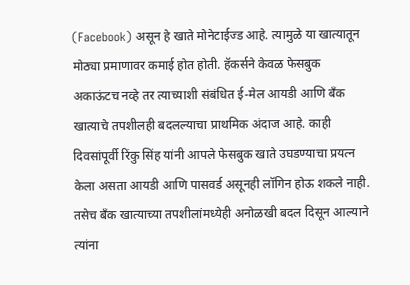(Facebook) असून हे खाते मोनेटाईज्ड आहे. त्यामुळे या खात्यातून मोठ्या प्रमाणावर कमाई होत होती. हॅकर्सने केवळ फेसबुक अकाऊंटच नव्हे तर त्याच्याशी संबंधित ई-मेल आयडी आणि बँक खात्याचे तपशीलही बदलल्याचा प्राथमिक अंदाज आहे. काही दिवसांपूर्वी रिंकु सिंह यांनी आपले फेसबुक खाते उघडण्याचा प्रयत्न केला असता आयडी आणि पासवर्ड असूनही लॉगिन होऊ शकले नाही. तसेच बँक खात्याच्या तपशीलांमध्येही अनोळखी बदल दिसून आल्याने त्यांना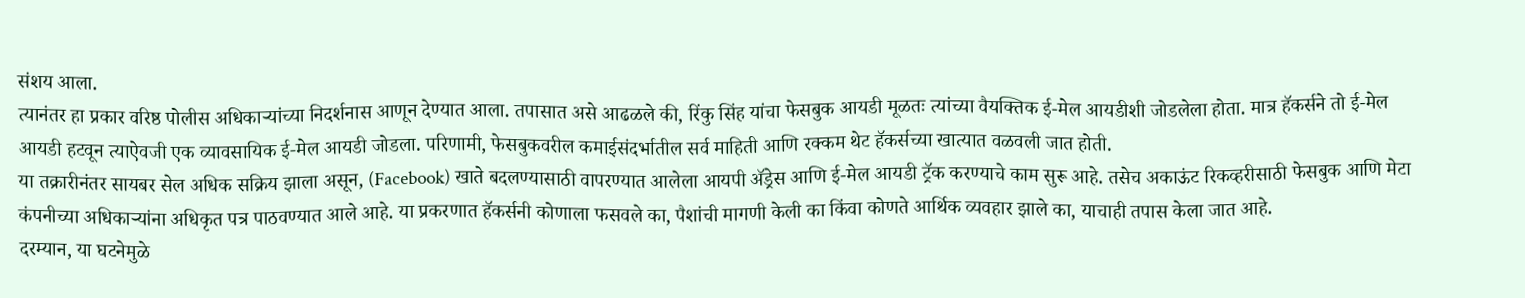संशय आला.
त्यानंतर हा प्रकार वरिष्ठ पोलीस अधिकाऱ्यांच्या निदर्शनास आणून देण्यात आला. तपासात असे आढळले की, रिंकु सिंह यांचा फेसबुक आयडी मूळतः त्यांच्या वैयक्तिक ई-मेल आयडीशी जोडलेला होता. मात्र हॅकर्सने तो ई-मेल आयडी हटवून त्याऐवजी एक व्यावसायिक ई-मेल आयडी जोडला. परिणामी, फेसबुकवरील कमाईसंदर्भातील सर्व माहिती आणि रक्कम थेट हॅकर्सच्या खात्यात वळवली जात होती.
या तक्रारीनंतर सायबर सेल अधिक सक्रिय झाला असून, (Facebook) खाते बदलण्यासाठी वापरण्यात आलेला आयपी ॲड्रेस आणि ई-मेल आयडी ट्रॅक करण्याचे काम सुरू आहे. तसेच अकाऊंट रिकव्हरीसाठी फेसबुक आणि मेटा कंपनीच्या अधिकाऱ्यांना अधिकृत पत्र पाठवण्यात आले आहे. या प्रकरणात हॅकर्सनी कोणाला फसवले का, पैशांची मागणी केली का किंवा कोणते आर्थिक व्यवहार झाले का, याचाही तपास केला जात आहे.
दरम्यान, या घटनेमुळे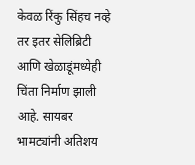केवळ रिंकु सिंहच नव्हे तर इतर सेलिब्रिटी आणि खेळाडूंमध्येही चिंता निर्माण झाली आहे. सायबर भामट्यांनी अतिशय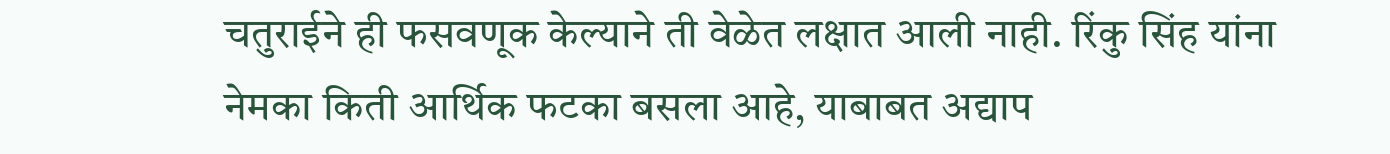चतुराईने ही फसवणूक केल्याने ती वेळेत लक्षात आली नाही. रिंकु सिंह यांना नेमका किती आर्थिक फटका बसला आहे, याबाबत अद्याप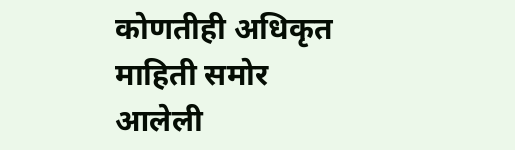कोणतीही अधिकृत माहिती समोर आलेली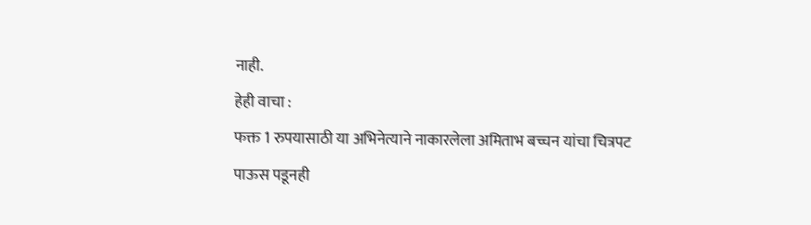नाही.
हेही वाचा :
फक्त 1 रुपयासाठी या अभिनेत्याने नाकारलेला अमिताभ बच्चन यांचा चित्रपट
पाऊस पडूनही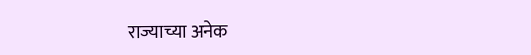राज्याच्या अनेक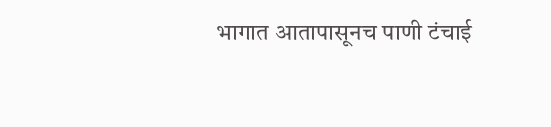भागात आतापासूनच पाणी टंचाई